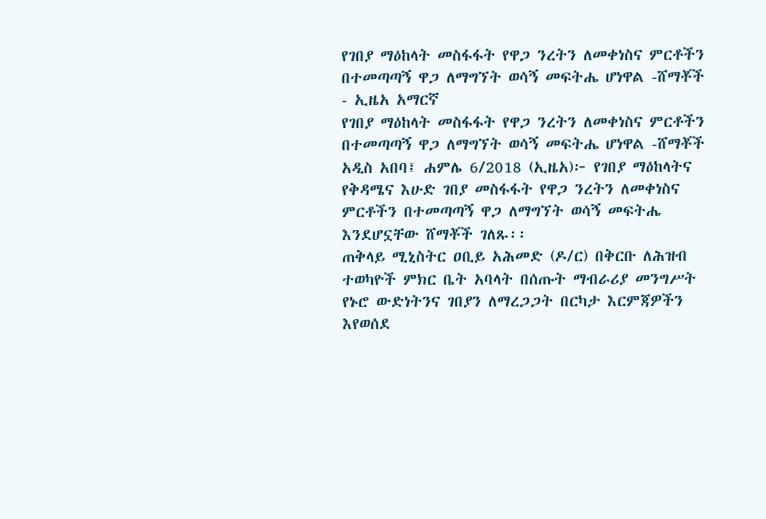የገበያ ማዕከላት መስፋፋት የዋጋ ንረትን ለመቀነስና ምርቶችን በተመጣጣኝ ዋጋ ለማግኘት ወሳኝ መፍትሔ ሆነዋል -ሸማቾች - ኢዜአ አማርኛ
የገበያ ማዕከላት መስፋፋት የዋጋ ንረትን ለመቀነስና ምርቶችን በተመጣጣኝ ዋጋ ለማግኘት ወሳኝ መፍትሔ ሆነዋል -ሸማቾች
አዲስ አበባ፤ ሐምሌ 6/2018 (ኢዜአ)፦ የገበያ ማዕከላትና የቅዳሜና እሁድ ገበያ መስፋፋት የዋጋ ንረትን ለመቀነስና ምርቶችን በተመጣጣኝ ዋጋ ለማግኘት ወሳኝ መፍትሔ እንደሆኗቸው ሸማቾች ገለጹ፡፡
ጠቅላይ ሚኒስትር ዐቢይ አሕመድ (ዶ/ር) በቅርቡ ለሕዝብ ተወካዮች ምክር ቤት አባላት በሰጡት ማብራሪያ መንግሥት የኑሮ ውድነትንና ገበያን ለማረጋጋት በርካታ እርምጃዎችን እየወሰደ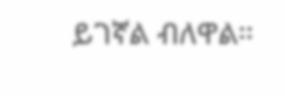ይገኛል ብለዋል።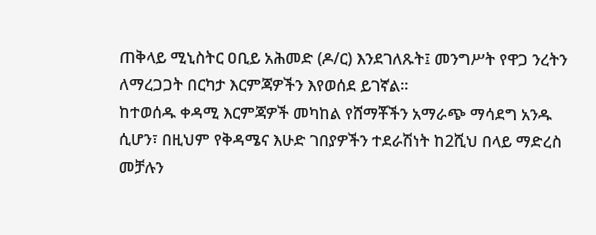ጠቅላይ ሚኒስትር ዐቢይ አሕመድ (ዶ/ር) እንደገለጹት፤ መንግሥት የዋጋ ንረትን ለማረጋጋት በርካታ እርምጃዎችን እየወሰደ ይገኛል።
ከተወሰዱ ቀዳሚ እርምጃዎች መካከል የሸማቾችን አማራጭ ማሳደግ አንዱ ሲሆን፣ በዚህም የቅዳሜና እሁድ ገበያዎችን ተደራሽነት ከ2ሺህ በላይ ማድረስ መቻሉን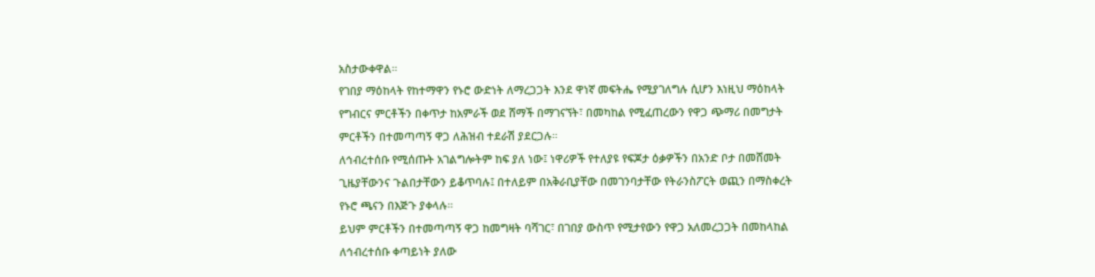አስታውቀዋል።
የገበያ ማዕከላት የከተማዋን የኑሮ ውድነት ለማረጋጋት እንደ ዋነኛ መፍትሔ የሚያገለግሉ ሲሆን እነዚህ ማዕከላት የግብርና ምርቶችን በቀጥታ ከአምራች ወደ ሸማች በማገናኘት፣ በመካከል የሚፈጠረውን የዋጋ ጭማሪ በመግታት ምርቶችን በተመጣጣኝ ዋጋ ለሕዝብ ተደራሽ ያደርጋሉ።
ለኅብረተሰቡ የሚሰጡት አገልግሎትም ከፍ ያለ ነው፤ ነዋሪዎች የተለያዩ የፍጆታ ዕቃዎችን በአንድ ቦታ በመሸመት ጊዜያቸውንና ጉልበታቸውን ይቆጥባሉ፤ በተለይም በአቅራቢያቸው በመገንባታቸው የትራንስፖርት ወጪን በማስቀረት የኑሮ ጫናን በእጅጉ ያቀላሉ።
ይህም ምርቶችን በተመጣጣኝ ዋጋ ከመግዛት ባሻገር፣ በገበያ ውስጥ የሚታየውን የዋጋ አለመረጋጋት በመከላከል ለኅብረተሰቡ ቀጣይነት ያለው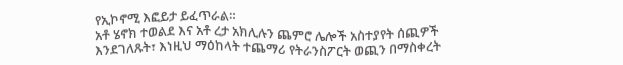የኢኮኖሚ እፎይታ ይፈጥራል።
አቶ ሄኖክ ተወልደ እና አቶ ረታ አክሊሉን ጨምሮ ሌሎች አስተያየት ሰጪዎች እንደገለጹት፣ እነዚህ ማዕከላት ተጨማሪ የትራንስፖርት ወጪን በማስቀረት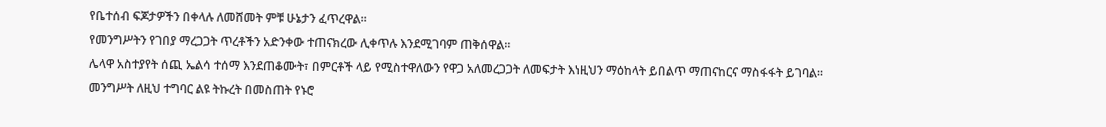የቤተሰብ ፍጆታዎችን በቀላሉ ለመሸመት ምቹ ሁኔታን ፈጥረዋል።
የመንግሥትን የገበያ ማረጋጋት ጥረቶችን አድንቀው ተጠናክረው ሊቀጥሉ እንደሚገባም ጠቅሰዋል፡፡
ሌላዋ አስተያየት ሰጪ ኤልሳ ተሰማ እንደጠቆሙት፣ በምርቶች ላይ የሚስተዋለውን የዋጋ አለመረጋጋት ለመፍታት እነዚህን ማዕከላት ይበልጥ ማጠናከርና ማስፋፋት ይገባል።
መንግሥት ለዚህ ተግባር ልዩ ትኩረት በመስጠት የኑሮ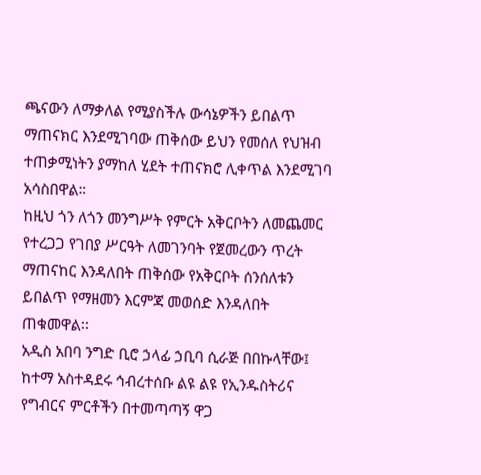ጫናውን ለማቃለል የሚያስችሉ ውሳኔዎችን ይበልጥ ማጠናክር እንደሚገባው ጠቅሰው ይህን የመሰለ የህዝብ ተጠቃሚነትን ያማከለ ሂደት ተጠናክሮ ሊቀጥል እንደሚገባ አሳስበዋል።
ከዚህ ጎን ለጎን መንግሥት የምርት አቅርቦትን ለመጨመር የተረጋጋ የገበያ ሥርዓት ለመገንባት የጀመረውን ጥረት ማጠናከር እንዳለበት ጠቅሰው የአቅርቦት ሰንሰለቱን ይበልጥ የማዘመን እርምጃ መወሰድ እንዳለበት ጠቁመዋል፡፡
አዲስ አበባ ንግድ ቢሮ ኃላፊ ኃቢባ ሲራጅ በበኩላቸው፤ ከተማ አስተዳደሩ ኅብረተሰቡ ልዩ ልዩ የኢንዱስትሪና የግብርና ምርቶችን በተመጣጣኝ ዋጋ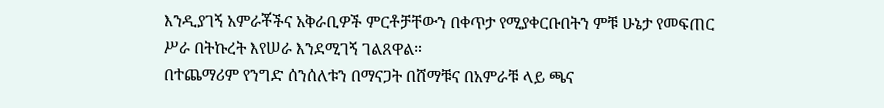እንዲያገኝ አምራቾችና አቅራቢዎች ምርቶቻቸውን በቀጥታ የሚያቀርቡበትን ምቹ ሁኔታ የመፍጠር ሥራ በትኩረት እየሠራ እንደሚገኝ ገልጸዋል።
በተጨማሪም የንግድ ሰንሰለቱን በማናጋት በሸማቹና በአምራቹ ላይ ጫና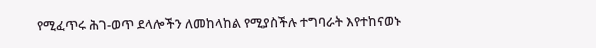የሚፈጥሩ ሕገ-ወጥ ደላሎችን ለመከላከል የሚያስችሉ ተግባራት እየተከናወኑ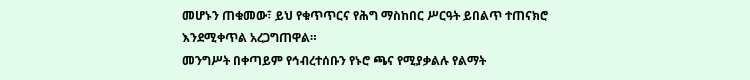መሆኑን ጠቁመው፣ ይህ የቁጥጥርና የሕግ ማስከበር ሥርዓት ይበልጥ ተጠናክሮ እንደሚቀጥል አረጋግጠዋል።
መንግሥት በቀጣይም የኅብረተሰቡን የኑሮ ጫና የሚያቃልሉ የልማት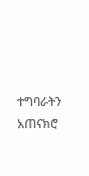ተግባራትን አጠናክሮ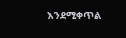እንደሚቀጥል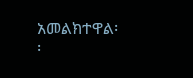አመልክተዋል፡፡